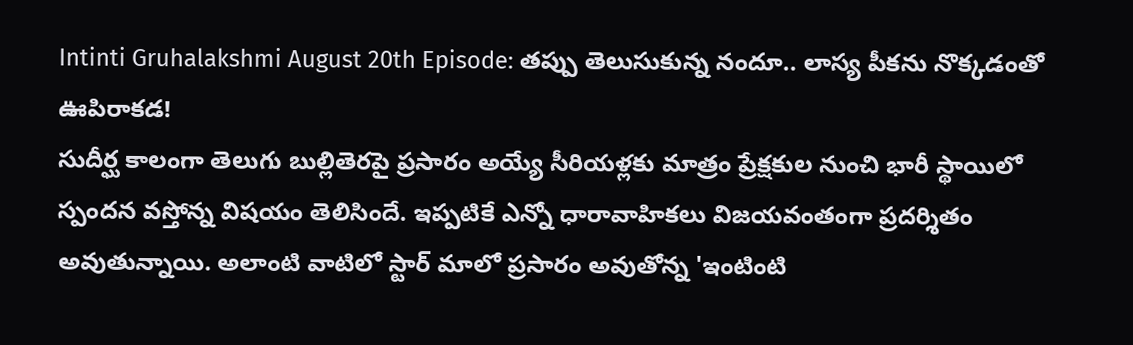Intinti Gruhalakshmi August 20th Episode: తప్పు తెలుసుకున్న నందూ.. లాస్య పీకను నొక్కడంతో ఊపిరాకడ!
సుదీర్ఘ కాలంగా తెలుగు బుల్లితెరపై ప్రసారం అయ్యే సీరియళ్లకు మాత్రం ప్రేక్షకుల నుంచి భారీ స్థాయిలో స్పందన వస్తోన్న విషయం తెలిసిందే. ఇప్పటికే ఎన్నో ధారావాహికలు విజయవంతంగా ప్రదర్శితం అవుతున్నాయి. అలాంటి వాటిలో స్టార్ మాలో ప్రసారం అవుతోన్న 'ఇంటింటి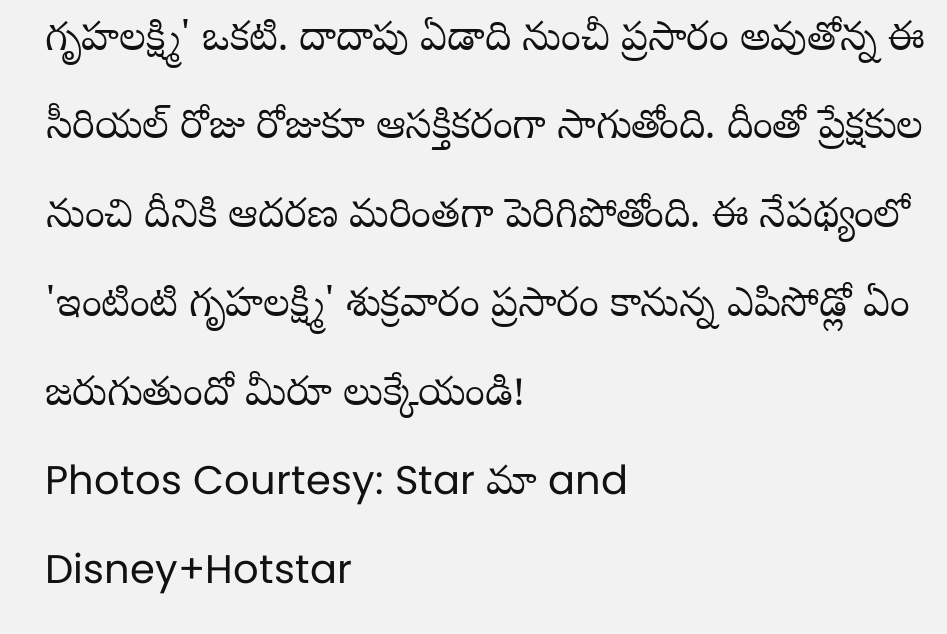గృహలక్ష్మి' ఒకటి. దాదాపు ఏడాది నుంచీ ప్రసారం అవుతోన్న ఈ సీరియల్ రోజు రోజుకూ ఆసక్తికరంగా సాగుతోంది. దీంతో ప్రేక్షకుల నుంచి దీనికి ఆదరణ మరింతగా పెరిగిపోతోంది. ఈ నేపథ్యంలో 'ఇంటింటి గృహలక్ష్మి' శుక్రవారం ప్రసారం కానున్న ఎపిసోడ్లో ఏం జరుగుతుందో మీరూ లుక్కేయండి!
Photos Courtesy: Star మా and Disney+Hotstar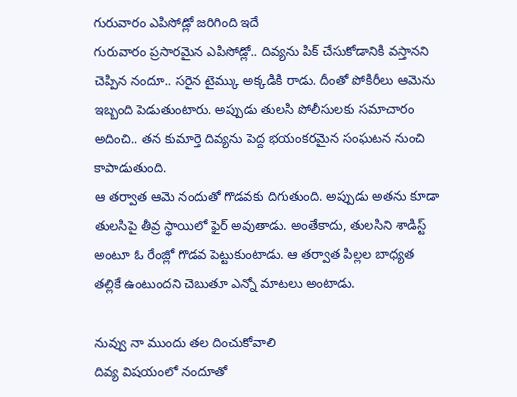గురువారం ఎపిసోడ్లో జరిగింది ఇదే
గురువారం ప్రసారమైన ఎపిసోడ్లో.. దివ్యను పిక్ చేసుకోడానికి వస్తానని చెప్పిన నందూ.. సరైన టైమ్కు అక్కడికి రాడు. దీంతో పోకిరీలు ఆమెను ఇబ్బంది పెడుతుంటారు. అప్పుడు తులసి పోలీసులకు సమాచారం అదించి.. తన కుమార్తె దివ్యను పెద్ద భయంకరమైన సంఘటన నుంచి కాపాడుతుంది.
ఆ తర్వాత ఆమె నందుతో గొడవకు దిగుతుంది. అప్పుడు అతను కూడా తులసిపై తీవ్ర స్థాయిలో ఫైర్ అవుతాడు. అంతేకాదు, తులసిని శాడిస్ట్ అంటూ ఓ రేంజ్లో గొడవ పెట్టుకుంటాడు. ఆ తర్వాత పిల్లల బాధ్యత తల్లికే ఉంటుందని చెబుతూ ఎన్నో మాటలు అంటాడు.

నువ్వు నా ముందు తల దించుకోవాలి
దివ్య విషయంలో నందూతో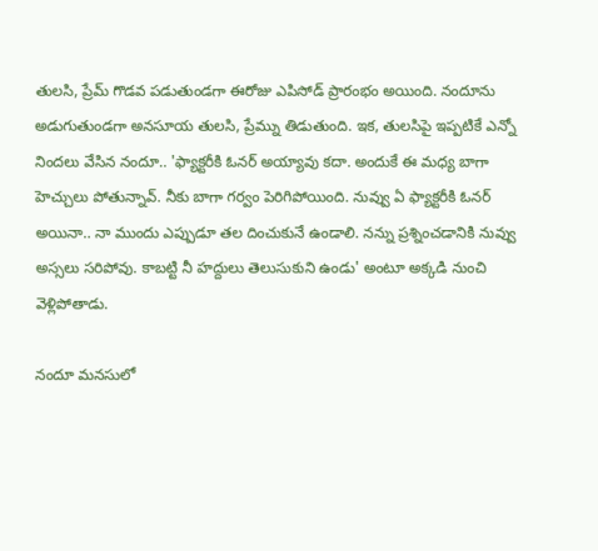తులసి, ప్రేమ్ గొడవ పడుతుండగా ఈరోజు ఎపిసోడ్ ప్రారంభం అయింది. నందూను అడుగుతుండగా అనసూయ తులసి, ప్రేమ్ను తిడుతుంది. ఇక, తులసిపై ఇప్పటికే ఎన్నో నిందలు వేసిన నందూ.. 'ఫ్యాక్టరీకి ఓనర్ అయ్యావు కదా. అందుకే ఈ మధ్య బాగా హెచ్చులు పోతున్నావ్. నీకు బాగా గర్వం పెరిగిపోయింది. నువ్వు ఏ ఫ్యాక్టరీకి ఓనర్ అయినా.. నా ముందు ఎప్పుడూ తల దించుకునే ఉండాలి. నన్ను ప్రశ్నించడానికి నువ్వు అస్సలు సరిపోవు. కాబట్టి నీ హద్దులు తెలుసుకుని ఉండు' అంటూ అక్కడి నుంచి వెళ్లిపోతాడు.

నందూ మనసులో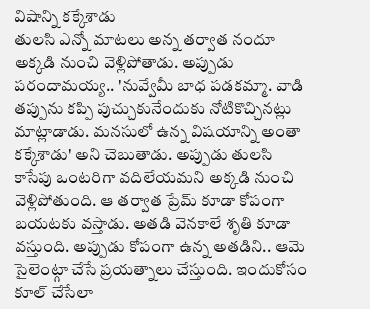విషాన్ని కక్కేశాడు
తులసి ఎన్నో మాటలు అన్న తర్వాత నందూ అక్కడి నుంచి వెళ్లిపోతాడు. అప్పుడు పరందామయ్య.. 'నువ్వేమీ బాధ పడకమ్మా. వాడి తప్పును కప్పి పుచ్చుకునేందుకు నోటికొచ్చినట్లు మాట్లాడాడు. మనసులో ఉన్న విషయాన్ని అంతా కక్కేశాడు' అని చెబుతాడు. అప్పుడు తులసి కాసేపు ఒంటరిగా వదిలేయమని అక్కడి నుంచి వెళ్లిపోతుంది. ఆ తర్వాత ప్రేమ్ కూడా కోపంగా బయటకు వస్తాడు. అతడి వెనకాలే శృతి కూడా వస్తుంది. అప్పుడు కోపంగా ఉన్న అతడిని.. ఆమె సైలెంట్గా చేసే ప్రయత్నాలు చేస్తుంది. ఇందుకోసం కూల్ చేసేలా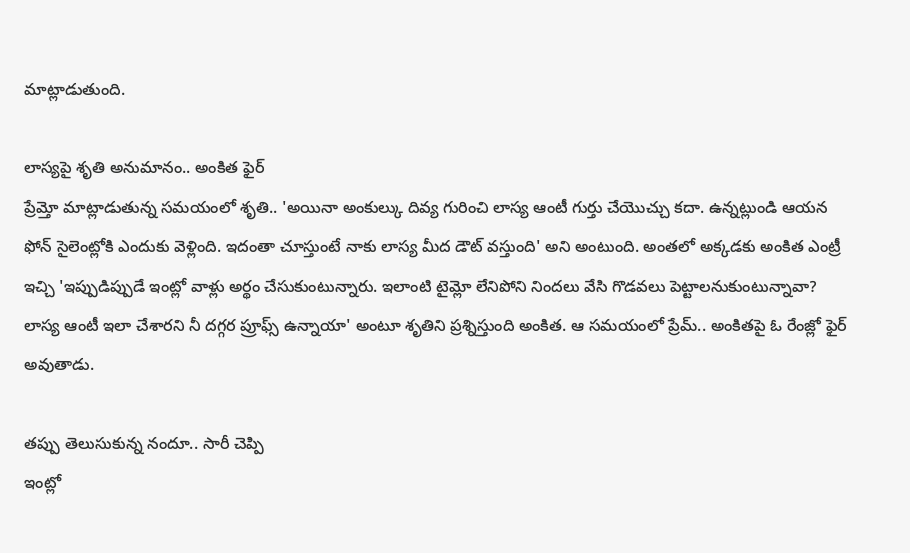మాట్లాడుతుంది.

లాస్యపై శృతి అనుమానం.. అంకిత ఫైర్
ప్రేమ్తో మాట్లాడుతున్న సమయంలో శృతి.. 'అయినా అంకుల్కు దివ్య గురించి లాస్య ఆంటీ గుర్తు చేయొచ్చు కదా. ఉన్నట్లుండి ఆయన ఫోన్ సైలెంట్లోకి ఎందుకు వెళ్లింది. ఇదంతా చూస్తుంటే నాకు లాస్య మీద డౌట్ వస్తుంది' అని అంటుంది. అంతలో అక్కడకు అంకిత ఎంట్రీ ఇచ్చి 'ఇప్పుడిప్పుడే ఇంట్లో వాళ్లు అర్థం చేసుకుంటున్నారు. ఇలాంటి టైమ్లో లేనిపోని నిందలు వేసి గొడవలు పెట్టాలనుకుంటున్నావా? లాస్య ఆంటీ ఇలా చేశారని నీ దగ్గర ప్రూఫ్స్ ఉన్నాయా' అంటూ శృతిని ప్రశ్నిస్తుంది అంకిత. ఆ సమయంలో ప్రేమ్.. అంకితపై ఓ రేంజ్లో ఫైర్ అవుతాడు.

తప్పు తెలుసుకున్న నందూ.. సారీ చెప్పి
ఇంట్లో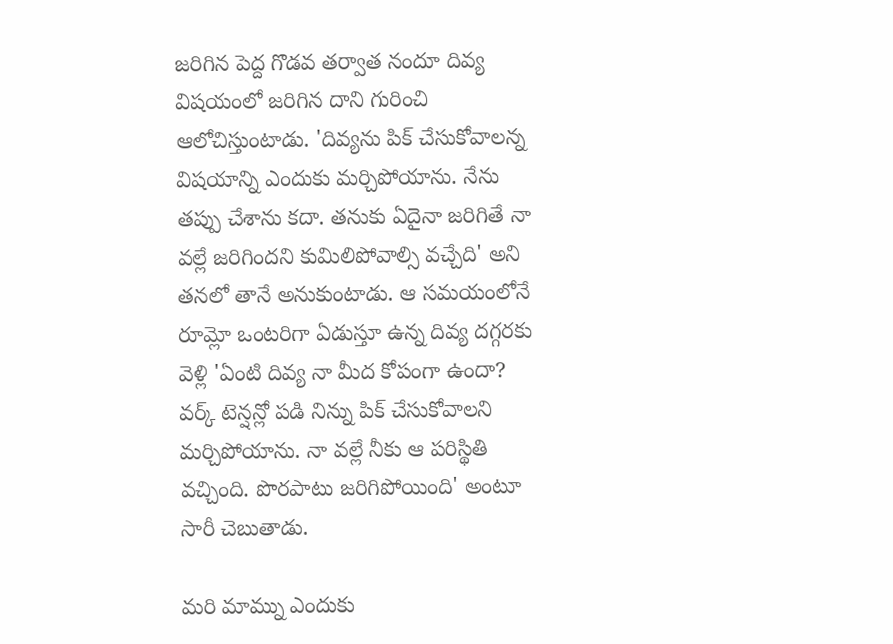జరిగిన పెద్ద గొడవ తర్వాత నందూ దివ్య విషయంలో జరిగిన దాని గురించి ఆలోచిస్తుంటాడు. 'దివ్యను పిక్ చేసుకోవాలన్న విషయాన్ని ఎందుకు మర్చిపోయాను. నేను తప్పు చేశాను కదా. తనుకు ఏదైనా జరిగితే నా వల్లే జరిగిందని కుమిలిపోవాల్సి వచ్చేది' అని తనలో తానే అనుకుంటాడు. ఆ సమయంలోనే రూమ్లో ఒంటరిగా ఏడుస్తూ ఉన్న దివ్య దగ్గరకు వెళ్లి 'ఏంటి దివ్య నా మీద కోపంగా ఉందా? వర్క్ టెన్షన్లో పడి నిన్ను పిక్ చేసుకోవాలని మర్చిపోయాను. నా వల్లే నీకు ఆ పరిస్థితి వచ్చింది. పొరపాటు జరిగిపోయింది' అంటూ సారీ చెబుతాడు.

మరి మామ్ను ఎందుకు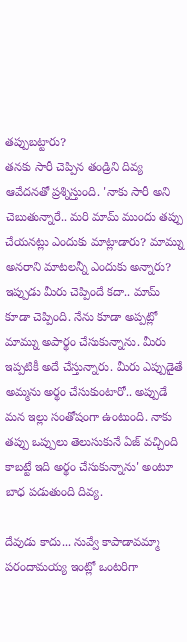తప్పుబట్టారు?
తనకు సారీ చెప్పిన తండ్రిని దివ్య ఆవేదనతో ప్రశ్నిస్తుంది. 'నాకు సారీ అని చెబుతున్నారే.. మరి మామ్ ముందు తప్పు చేయనట్లు ఎందుకు మాట్లాడారు? మామ్ను అనరాని మాటలన్నీ ఎందుకు అన్నారు? ఇప్పుడు మీరు చెప్పిందే కదా.. మామ్ కూడా చెప్పింది. నేను కూడా అప్పట్లో మామ్ను అపార్థం చేసుకున్నాను. మీరు ఇప్పటికీ అదే చేస్తున్నారు. మీరు ఎప్పుడైతే అమ్మను అర్థం చేసుకుంటారో.. అప్పుడే మన ఇల్లు సంతోషంగా ఉంటుంది. నాకు తప్పు ఒప్పులు తెలుసుకునే ఏజ్ వచ్చింది కాబట్టే ఇది అర్థం చేసుకున్నాను' అంటూ బాధ పడుతుంది దివ్య.

దేవుడు కాదు... నువ్వే కాపాడావమ్మా
పరందామయ్య ఇంట్లో ఒంటరిగా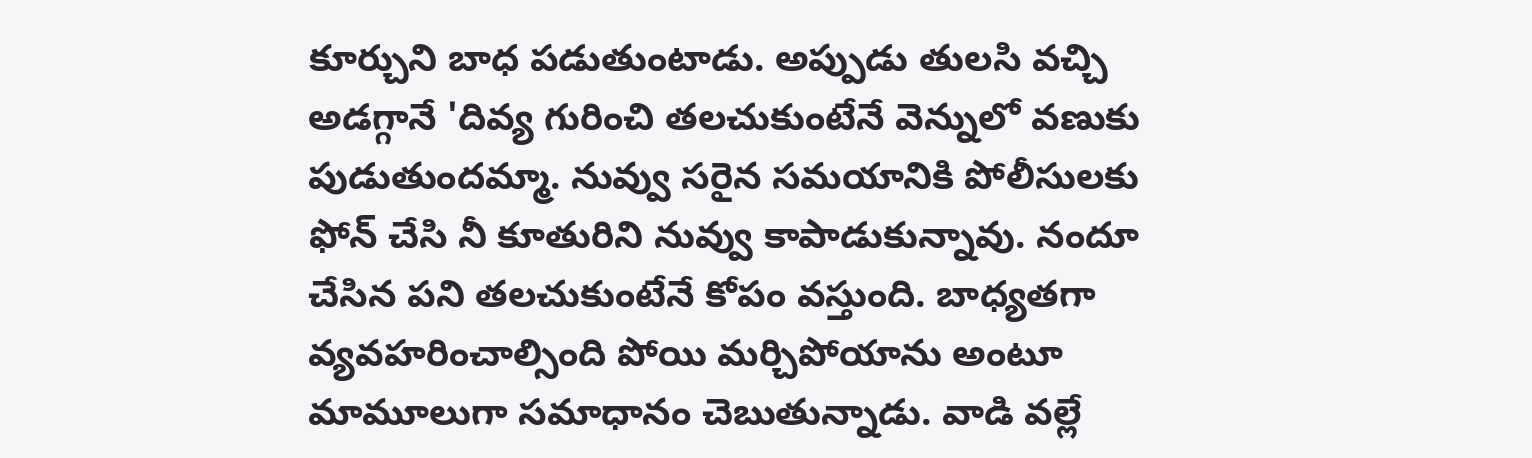కూర్చుని బాధ పడుతుంటాడు. అప్పుడు తులసి వచ్చి అడగ్గానే 'దివ్య గురించి తలచుకుంటేనే వెన్నులో వణుకు పుడుతుందమ్మా. నువ్వు సరైన సమయానికి పోలీసులకు ఫోన్ చేసి నీ కూతురిని నువ్వు కాపాడుకున్నావు. నందూ చేసిన పని తలచుకుంటేనే కోపం వస్తుంది. బాధ్యతగా వ్యవహరించాల్సింది పోయి మర్చిపోయాను అంటూ మామూలుగా సమాధానం చెబుతున్నాడు. వాడి వల్లే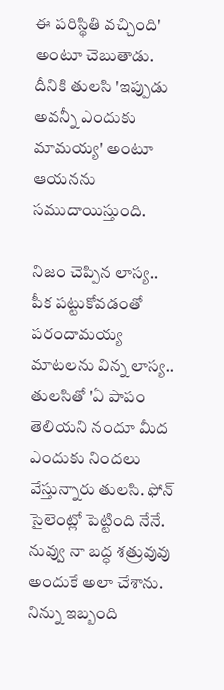ఈ పరిస్థితి వచ్చింది' అంటూ చెబుతాడు. దీనికి తులసి 'ఇప్పుడు అవన్నీ ఎందుకు మామయ్య' అంటూ ఆయనను సముదాయిస్తుంది.

నిజం చెప్పిన లాస్య.. పీక పట్టుకోవడంతో
పరందామయ్య మాటలను విన్న లాస్య.. తులసితో 'ఏ పాపం తెలియని నందూ మీద ఎందుకు నిందలు వేస్తున్నారు తులసి. ఫోన్ సైలెంట్లో పెట్టింది నేనే. నువ్వు నా బద్ధ శత్రువువు అందుకే అలా చేశాను. నిన్ను ఇబ్బంది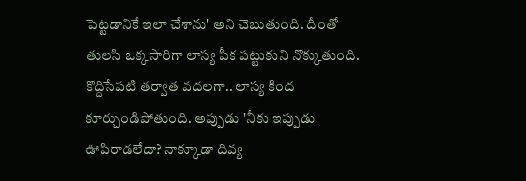పెట్టడానికే ఇలా చేశాను' అని చెబుతుంది. దీంతో తులసి ఒక్కసారిగా లాస్య పీక పట్టుకుని నొక్కుతుంది. కొద్దిసేపటి తర్వాత వదలగా.. లాస్య కింద కూర్చుండిపోతుంది. అప్పుడు 'నీకు ఇప్పుడు ఊపిరాడలేదా? నాక్కూడా దివ్య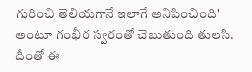గురించి తెలియగానే ఇలాగే అనిపించింది' అంటూ గంభీర స్వరంతో చెబుతుంది తులసి. దీంతో ఈ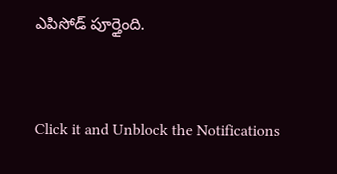ఎపిసోడ్ పూర్తైంది.


Click it and Unblock the Notifications